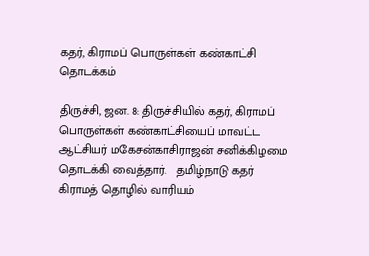கதர், கிராமப் பொருள்கள் கண்காட்சி தொடக்கம்

திருச்சி, ஜன. 8: திருச்சியில் கதர், கிராமப் பொருள்கள் கண்காட்சியைப் மாவட்ட ஆட்சியர் மகேசன்காசிராஜன் சனிக்கிழமை தொடக்கி வைத்தார்.   தமிழ்நாடு கதர் கிராமத் தொழில் வாரியம்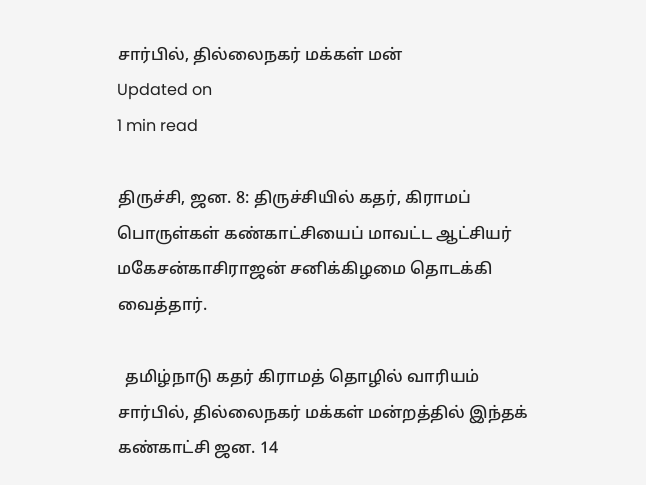சார்பில், தில்லைநகர் மக்கள் மன்
Updated on
1 min read

திருச்சி, ஜன. 8: திருச்சியில் கதர், கிராமப் பொருள்கள் கண்காட்சியைப் மாவட்ட ஆட்சியர் மகேசன்காசிராஜன் சனிக்கிழமை தொடக்கி வைத்தார்.

  தமிழ்நாடு கதர் கிராமத் தொழில் வாரியம் சார்பில், தில்லைநகர் மக்கள் மன்றத்தில் இந்தக் கண்காட்சி ஜன. 14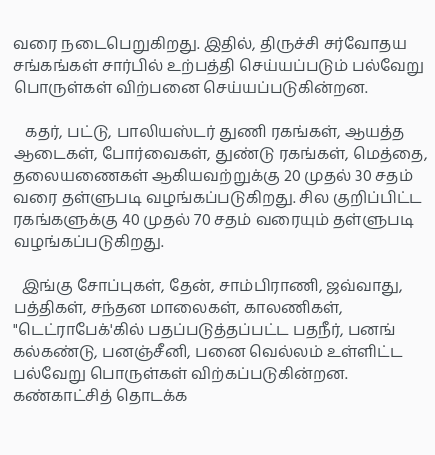வரை நடைபெறுகிறது. இதில், திருச்சி சர்வோதய சங்கங்கள் சார்பில் உற்பத்தி செய்யப்படும் பல்வேறு பொருள்கள் விற்பனை செய்யப்படுகின்றன.

   கதர், பட்டு, பாலியஸ்டர் துணி ரகங்கள், ஆயத்த ஆடைகள், போர்வைகள், துண்டு ரகங்கள், மெத்தை, தலையணைகள் ஆகியவற்றுக்கு 20 முதல் 30 சதம் வரை தள்ளுபடி வழங்கப்படுகிறது. சில குறிப்பிட்ட ரகங்களுக்கு 40 முதல் 70 சதம் வரையும் தள்ளுபடி வழங்கப்படுகிறது.

  இங்கு சோப்புகள், தேன், சாம்பிராணி, ஜவ்வாது, பத்திகள், சந்தன மாலைகள், காலணிகள், "டெட்ராபேக்'கில் பதப்படுத்தப்பட்ட பதநீர், பனங் கல்கண்டு, பனஞ்சீனி, பனை வெல்லம் உள்ளிட்ட பல்வேறு பொருள்கள் விற்கப்படுகின்றன.    கண்காட்சித் தொடக்க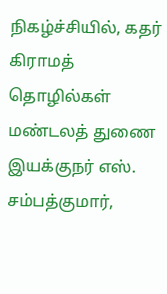நிகழ்ச்சியில், கதர் கிராமத் தொழில்கள் மண்டலத் துணை இயக்குநர் எஸ். சம்பத்குமார்,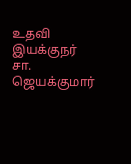உதவி இயக்குநர் சா. ஜெயக்குமார்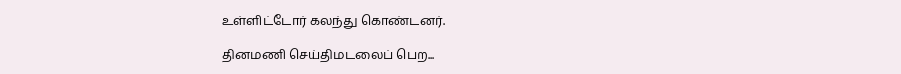உள்ளிட்டோர் கலந்து கொண்டனர்.

தினமணி செய்திமடலைப் பெற...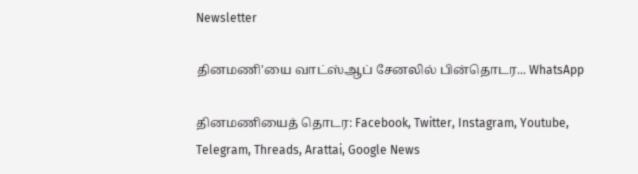Newsletter

தினமணி'யை வாட்ஸ்ஆப் சேனலில் பின்தொடர... WhatsApp

தினமணியைத் தொடர: Facebook, Twitter, Instagram, Youtube, Telegram, Threads, Arattai, Google News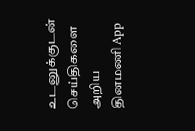உடனுக்குடன் செய்திகளை அறிய தினமணி App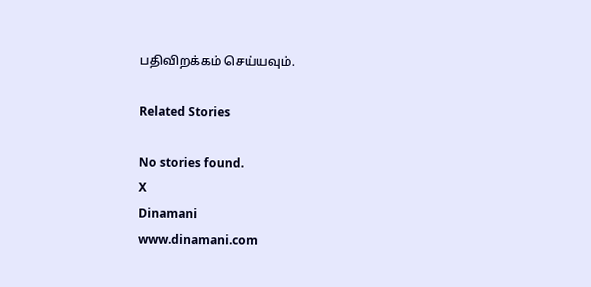பதிவிறக்கம் செய்யவும்.

Related Stories

No stories found.
X
Dinamani
www.dinamani.com